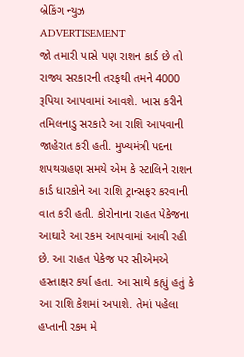બ્રેકિંગ ન્યુઝ
ADVERTISEMENT
જો તમારી પાસે પણ રાશન કાર્ડ છે તો રાજ્ય સરકારની તરફથી તમને 4000 રૂપિયા આપવામાં આવશે. ખાસ કરીને તમિલનાડુ સરકારે આ રાશિ આપવાની જાહેરાત કરી હતી. મુખ્યમંત્રી પદના શપથગ્રહણ સમયે એમ કે સ્ટાલિને રાશન કાર્ડ ધારકોને આ રાશિ ટ્રાન્સફર કરવાની વાત કરી હતી. કોરોનાના રાહત પેકેજના આઘારે આ રકમ આપવામાં આવી રહી છે. આ રાહત પેકેજ પર સીએમએ હસ્તાક્ષર કર્યા હતા. આ સાથે કહ્યું હતું કે આ રાશિ કેશમાં અપાશે. તેમાં પહેલા હપ્તાની રકમ મે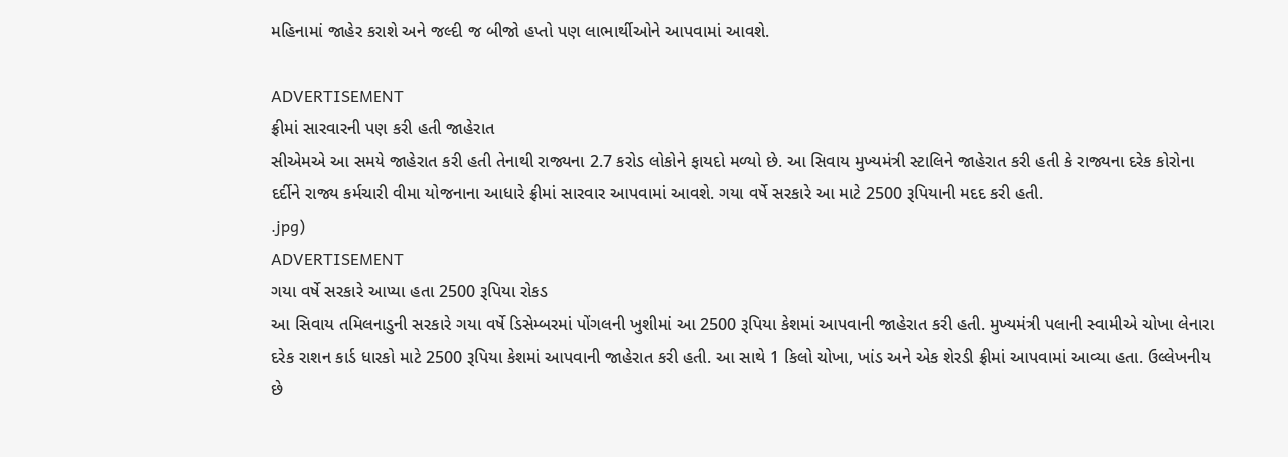મહિનામાં જાહેર કરાશે અને જલ્દી જ બીજો હપ્તો પણ લાભાર્થીઓને આપવામાં આવશે.

ADVERTISEMENT
ફ્રીમાં સારવારની પણ કરી હતી જાહેરાત
સીએમએ આ સમયે જાહેરાત કરી હતી તેનાથી રાજ્યના 2.7 કરોડ લોકોને ફાયદો મળ્યો છે. આ સિવાય મુખ્યમંત્રી સ્ટાલિને જાહેરાત કરી હતી કે રાજ્યના દરેક કોરોના દર્દીને રાજ્ય કર્મચારી વીમા યોજનાના આધારે ફ્રીમાં સારવાર આપવામાં આવશે. ગયા વર્ષે સરકારે આ માટે 2500 રૂપિયાની મદદ કરી હતી.
.jpg)
ADVERTISEMENT
ગયા વર્ષે સરકારે આપ્યા હતા 2500 રૂપિયા રોકડ
આ સિવાય તમિલનાડુની સરકારે ગયા વર્ષે ડિસેમ્બરમાં પોંગલની ખુશીમાં આ 2500 રૂપિયા કેશમાં આપવાની જાહેરાત કરી હતી. મુખ્યમંત્રી પલાની સ્વામીએ ચોખા લેનારા દરેક રાશન કાર્ડ ધારકો માટે 2500 રૂપિયા કેશમાં આપવાની જાહેરાત કરી હતી. આ સાથે 1 કિલો ચોખા, ખાંડ અને એક શેરડી ફ્રીમાં આપવામાં આવ્યા હતા. ઉલ્લેખનીય છે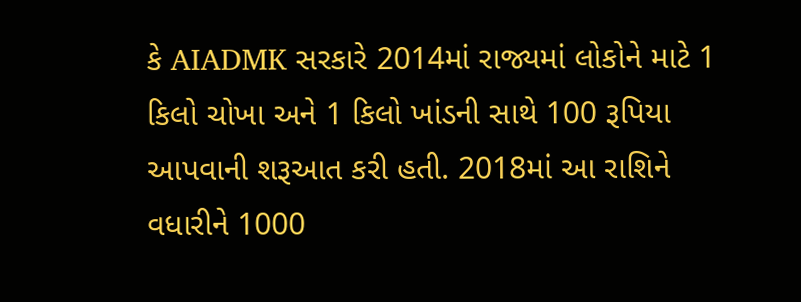કે AIADMK સરકારે 2014માં રાજ્યમાં લોકોને માટે 1 કિલો ચોખા અને 1 કિલો ખાંડની સાથે 100 રૂપિયા આપવાની શરૂઆત કરી હતી. 2018માં આ રાશિને વધારીને 1000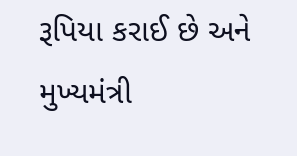રૂપિયા કરાઈ છે અને મુખ્યમંત્રી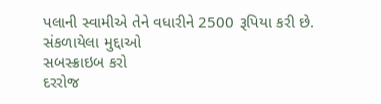પલાની સ્વામીએ તેને વધારીને 2500 રૂપિયા કરી છે.
સંકળાયેલા મુદ્દાઓ
સબસ્ક્રાઇબ કરો
દરરોજ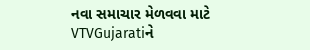નવા સમાચાર મેળવવા માટે VTVGujaratiને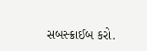સબસ્ક્રાઈબ કરો.